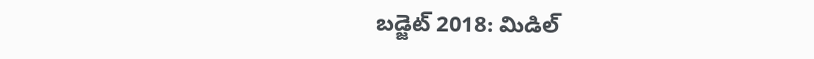బడ్జెట్ 2018: మిడిల్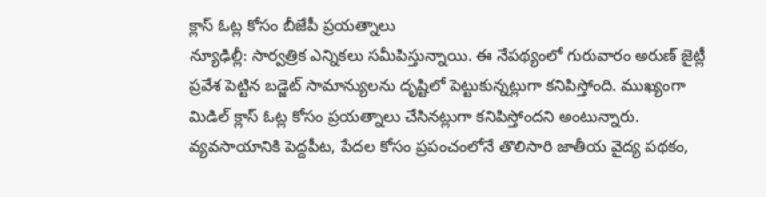క్లాస్ ఓట్ల కోసం బీజేపీ ప్రయత్నాలు
న్యూఢిల్లీ: సార్వత్రిక ఎన్నికలు సమీపిస్తున్నాయి. ఈ నేపథ్యంలో గురువారం అరుణ్ జైట్లీ ప్రవేశ పెట్టిన బడ్జెట్ సామాన్యులను దృష్టిలో పెట్టుకున్నట్లుగా కనిపిస్తోంది. ముఖ్యంగా మిడిల్ క్లాస్ ఓట్ల కోసం ప్రయత్నాలు చేసినట్లుగా కనిపిస్తోందని అంటున్నారు.
వ్యవసాయానికి పెద్దపీట, పేదల కోసం ప్రపంచంలోనే తొలిసారి జాతీయ వైద్య పథకం,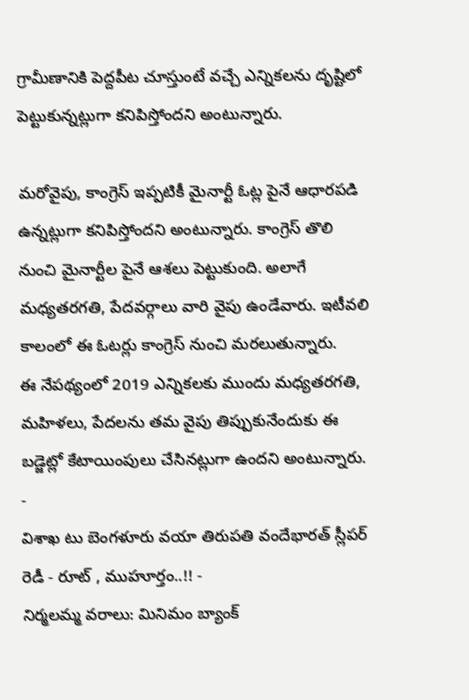గ్రామీణానికి పెద్దపీట చూస్తుంటే వచ్చే ఎన్నికలను దృష్టిలో పెట్టుకున్నట్లుగా కనిపిస్తోందని అంటున్నారు.

మరోవైపు, కాంగ్రెస్ ఇప్పటికీ మైనార్టీ ఓట్ల పైనే ఆధారపడి ఉన్నట్లుగా కనిపిస్తోందని అంటున్నారు. కాంగ్రెస్ తొలి నుంచి మైనార్టీల పైనే ఆశలు పెట్టుకుంది. అలాగే మధ్యతరగతి, పేదవర్గాలు వారి వైపు ఉండేవారు. ఇటీవలి కాలంలో ఈ ఓటర్లు కాంగ్రెస్ నుంచి మరలుతున్నారు.
ఈ నేపథ్యంలో 2019 ఎన్నికలకు ముందు మధ్యతరగతి, మహిళలు, పేదలను తమ వైపు తిప్పుకునేందుకు ఈ బడ్జెట్లో కేటాయింపులు చేసినట్లుగా ఉందని అంటున్నారు.
-
విశాఖ టు బెంగళూరు వయా తిరుపతి వందేభారత్ స్లీపర్ రెడీ - రూట్ , ముహూర్తం..!! -
నిర్మలమ్మ వరాలు: మినిమం బ్యాంక్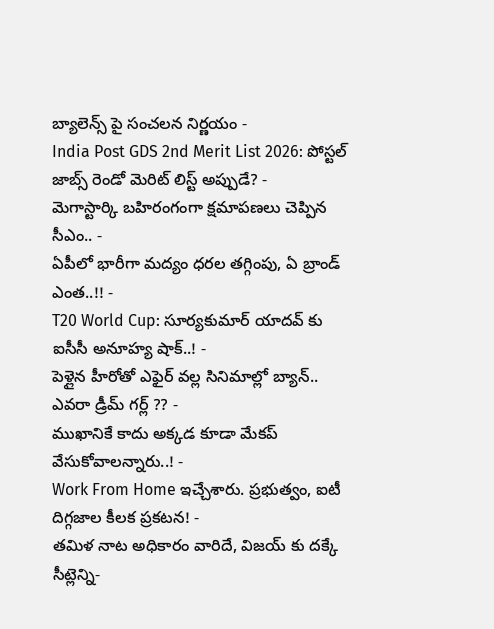బ్యాలెన్స్ పై సంచలన నిర్ణయం -
India Post GDS 2nd Merit List 2026: పోస్టల్ జాబ్స్ రెండో మెరిట్ లిస్ట్ అప్పుడే? -
మెగాస్టార్కి బహిరంగంగా క్షమాపణలు చెప్పిన సీఎం.. -
ఏపీలో భారీగా మద్యం ధరల తగ్గింపు, ఏ బ్రాండ్ ఎంత..!! -
T20 World Cup: సూర్యకుమార్ యాదవ్ కు ఐసీసీ అనూహ్య షాక్..! -
పెళ్లైన హీరోతో ఎఫైర్ వల్ల సినిమాల్లో బ్యాన్.. ఎవరా డ్రీమ్ గర్ల్ ?? -
ముఖానికే కాదు అక్కడ కూడా మేకప్ వేసుకోవాలన్నారు..! -
Work From Home ఇచ్చేశారు. ప్రభుత్వం, ఐటీ దిగ్గజాల కీలక ప్రకటన! -
తమిళ నాట అధికారం వారిదే, విజయ్ కు దక్కే సీట్లెన్ని-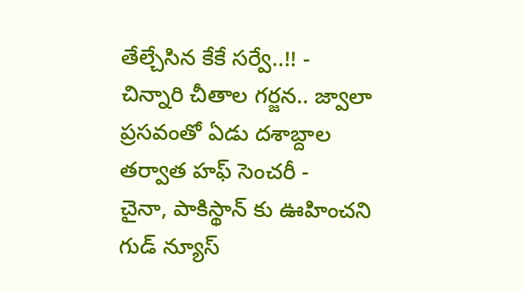తేల్చేసిన కేకే సర్వే..!! -
చిన్నారి చీతాల గర్జన.. జ్వాలా ప్రసవంతో ఏడు దశాబ్దాల తర్వాత హఫ్ సెంచరీ -
చైనా, పాకిస్థాన్ కు ఊహించని గుడ్ న్యూస్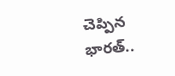చెప్పిన భారత్..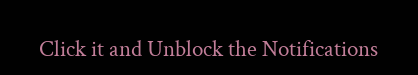Click it and Unblock the Notifications